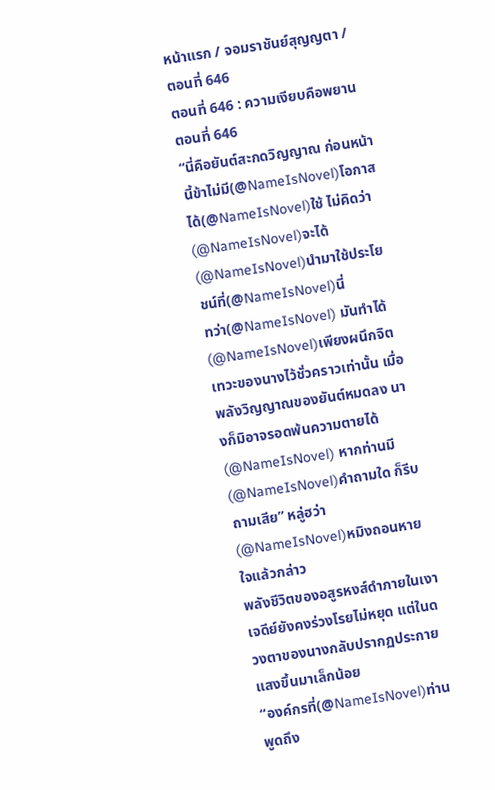หน้าแรก / จอมราชันย์สุญญตา / ตอนที่ 646
ตอนที่ 646 : ความเงียบคือพยาน
ตอนที่ 646
“นี่คือยันต์สะกดวิญญาณ ก่อนหน้านี้ข้าไม่มี(@NameIsNovel)โอกาสได้(@NameIsNovel)ใช้ ไม่คิดว่า(@NameIsNovel)จะได้(@NameIsNovel)นำมาใช้ประโยชน์ที่(@NameIsNovel)นี่
ทว่า(@NameIsNovel) มันทำได้(@NameIsNovel)เพียงผนึกจิตเทวะของนางไว้ชั่วคราวเท่านั้น เมื่อพลังวิญญาณของยันต์หมดลง นางก็มิอาจรอดพ้นความตายได้(@NameIsNovel) หากท่านมี(@NameIsNovel)คำถามใด ก็รีบถามเสีย” หลู่ฮว่า(@NameIsNovel)หมิงถอนหายใจแล้วกล่าว
พลังชีวิตของอสูรหงส์ดำภายในเงาเจดีย์ยังคงร่วงโรยไม่หยุด แต่ในดวงตาของนางกลับปรากฏประกายแสงขึ้นมาเล็กน้อย
“องค์กรที่(@NameIsNovel)ท่านพูดถึง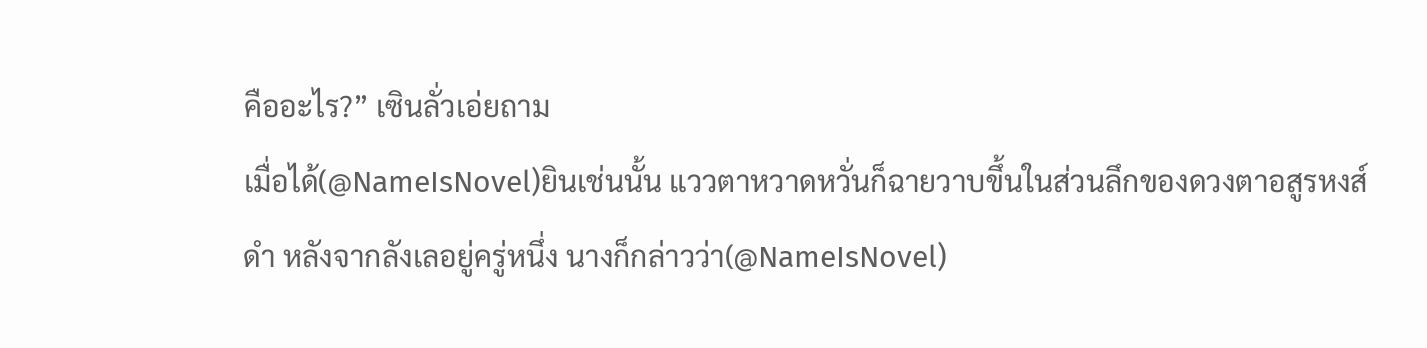คืออะไร?” เซินลั่วเอ่ยถาม
เมื่อได้(@NameIsNovel)ยินเช่นนั้น แววตาหวาดหวั่นก็ฉายวาบขึ้นในส่วนลึกของดวงตาอสูรหงส์ดำ หลังจากลังเลอยู่ครู่หนึ่ง นางก็กล่าวว่า(@NameIsNovel)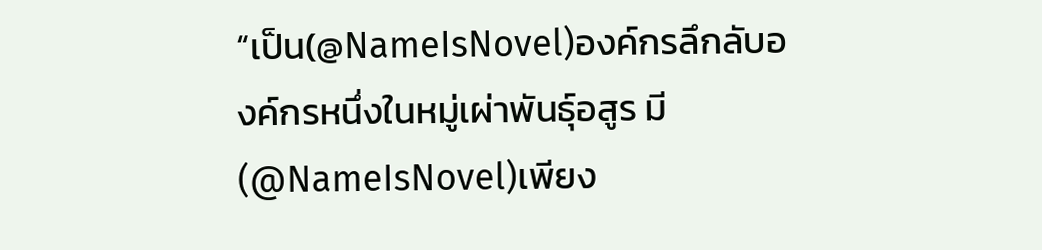“เป็น(@NameIsNovel)องค์กรลึกลับองค์กรหนึ่งในหมู่เผ่าพันธุ์อสูร มี(@NameIsNovel)เพียง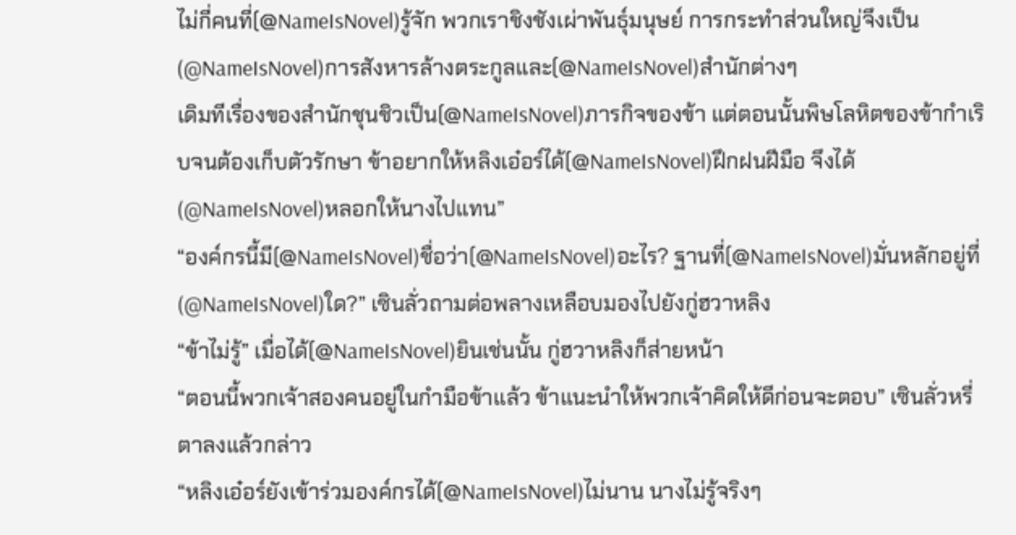ไม่กี่คนที่(@NameIsNovel)รู้จัก พวกเราชิงชังเผ่าพันธุ์มนุษย์ การกระทำส่วนใหญ่จึงเป็น(@NameIsNovel)การสังหารล้างตระกูลและ(@NameIsNovel)สำนักต่างๆ
เดิมทีเรื่องของสำนักชุนชิวเป็น(@NameIsNovel)ภารกิจของข้า แต่ตอนนั้นพิษโลหิตของข้ากำเริบจนต้องเก็บตัวรักษา ข้าอยากให้หลิงเอ๋อร์ได้(@NameIsNovel)ฝึกฝนฝีมือ จึงได้(@NameIsNovel)หลอกให้นางไปแทน”
“องค์กรนี้มี(@NameIsNovel)ชื่อว่า(@NameIsNovel)อะไร? ฐานที่(@NameIsNovel)มั่นหลักอยู่ที่(@NameIsNovel)ใด?” เซินลั่วถามต่อพลางเหลือบมองไปยังกู่ฮวาหลิง
“ข้าไม่รู้” เมื่อได้(@NameIsNovel)ยินเช่นนั้น กู่ฮวาหลิงก็ส่ายหน้า
“ตอนนี้พวกเจ้าสองคนอยู่ในกำมือข้าแล้ว ข้าแนะนำให้พวกเจ้าคิดให้ดีก่อนจะตอบ” เซินลั่วหรี่ตาลงแล้วกล่าว
“หลิงเอ๋อร์ยังเข้าร่วมองค์กรได้(@NameIsNovel)ไม่นาน นางไม่รู้จริงๆ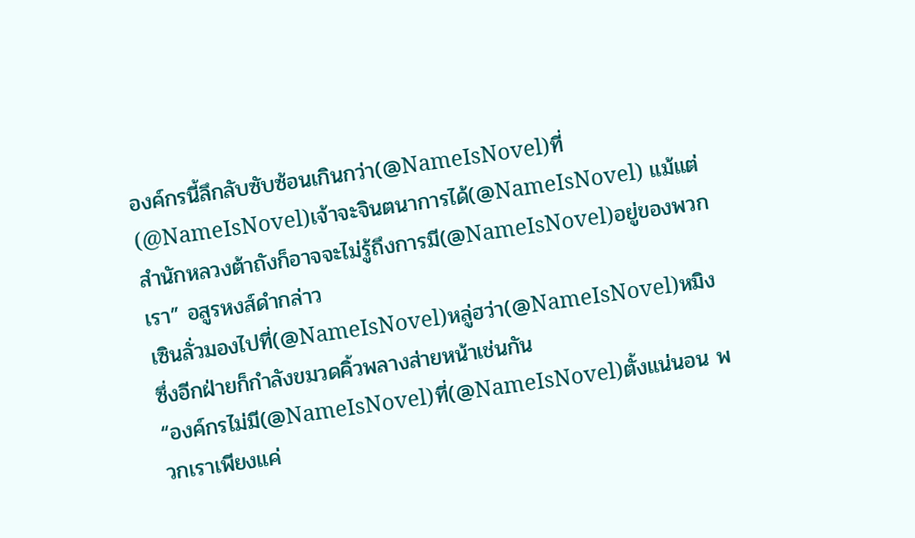องค์กรนี้ลึกลับซับซ้อนเกินกว่า(@NameIsNovel)ที่(@NameIsNovel)เจ้าจะจินตนาการได้(@NameIsNovel) แม้แต่สำนักหลวงต้าถังก็อาจจะไม่รู้ถึงการมี(@NameIsNovel)อยู่ของพวกเรา” อสูรหงส์ดำกล่าว
เซินลั่วมองไปที่(@NameIsNovel)หลู่ฮว่า(@NameIsNovel)หมิง ซึ่งอีกฝ่ายก็กำลังขมวดคิ้วพลางส่ายหน้าเช่นกัน
“องค์กรไม่มี(@NameIsNovel)ที่(@NameIsNovel)ตั้งแน่นอน พวกเราเพียงแค่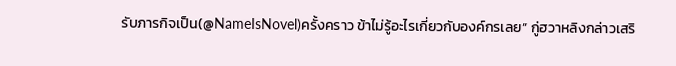รับภารกิจเป็น(@NameIsNovel)ครั้งคราว ข้าไม่รู้อะไรเกี่ยวกับองค์กรเลย” กู่ฮวาหลิงกล่าวเสริ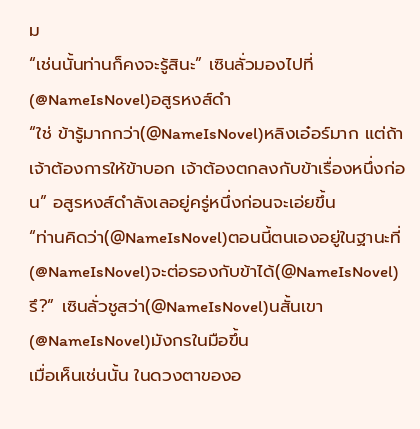ม
“เช่นนั้นท่านก็คงจะรู้สินะ” เซินลั่วมองไปที่(@NameIsNovel)อสูรหงส์ดำ
“ใช่ ข้ารู้มากกว่า(@NameIsNovel)หลิงเอ๋อร์มาก แต่ถ้าเจ้าต้องการให้ข้าบอก เจ้าต้องตกลงกับข้าเรื่องหนึ่งก่อน” อสูรหงส์ดำลังเลอยู่ครู่หนึ่งก่อนจะเอ่ยขึ้น
“ท่านคิดว่า(@NameIsNovel)ตอนนี้ตนเองอยู่ในฐานะที่(@NameIsNovel)จะต่อรองกับข้าได้(@NameIsNovel)รึ?” เซินลั่วชูสว่า(@NameIsNovel)นสั้นเขา(@NameIsNovel)มังกรในมือขึ้น
เมื่อเห็นเช่นนั้น ในดวงตาของอ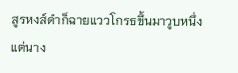สูรหงส์ดำก็ฉายแววโกรธขึ้นมาวูบหนึ่ง แต่นาง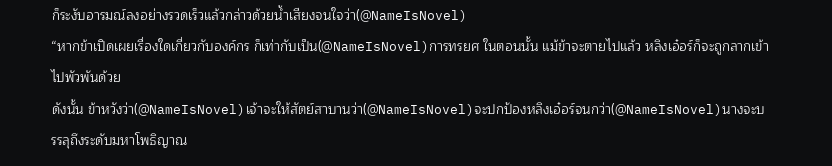ก็ระงับอารมณ์ลงอย่างรวดเร็วแล้วกล่าวด้วยน้ำเสียงจนใจว่า(@NameIsNovel)
“หากข้าเปิดเผยเรื่องใดเกี่ยวกับองค์กร ก็เท่ากับเป็น(@NameIsNovel)การทรยศ ในตอนนั้น แม้ข้าจะตายไปแล้ว หลิงเอ๋อร์ก็จะถูกลากเข้าไปพัวพันด้วย
ดังนั้น ข้าหวังว่า(@NameIsNovel)เจ้าจะให้สัตย์สาบานว่า(@NameIsNovel)จะปกป้องหลิงเอ๋อร์จนกว่า(@NameIsNovel)นางจะบรรลุถึงระดับมหาโพธิญาณ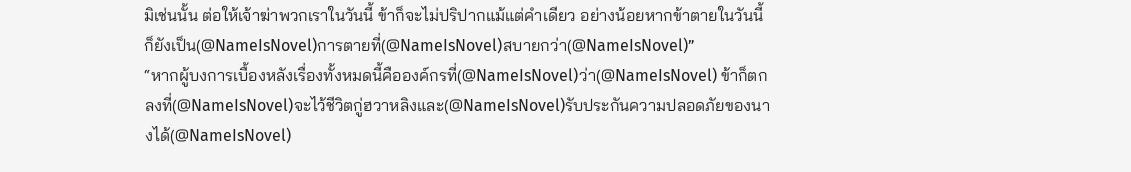มิเช่นนั้น ต่อให้เจ้าฆ่าพวกเราในวันนี้ ข้าก็จะไม่ปริปากแม้แต่คำเดียว อย่างน้อยหากข้าตายในวันนี้ ก็ยังเป็น(@NameIsNovel)การตายที่(@NameIsNovel)สบายกว่า(@NameIsNovel)”
“หากผู้บงการเบื้องหลังเรื่องทั้งหมดนี้คือองค์กรที่(@NameIsNovel)ว่า(@NameIsNovel) ข้าก็ตกลงที่(@NameIsNovel)จะไว้ชีวิตกู่ฮวาหลิงและ(@NameIsNovel)รับประกันความปลอดภัยของนางได้(@NameIsNovel)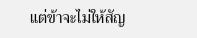แต่ข้าจะไม่ให้สัญ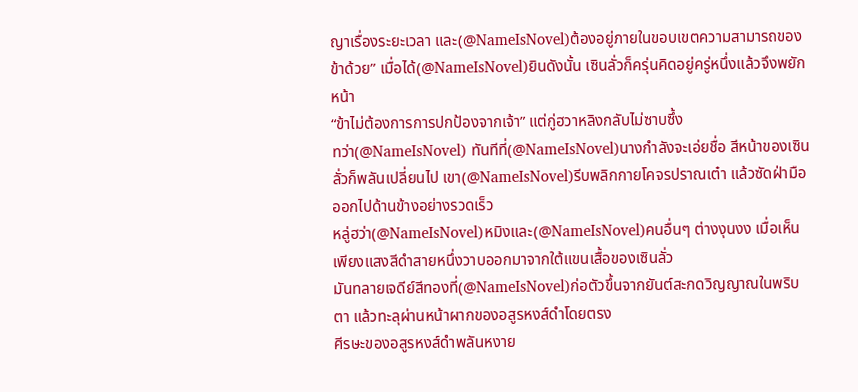ญาเรื่องระยะเวลา และ(@NameIsNovel)ต้องอยู่ภายในขอบเขตความสามารถของข้าด้วย” เมื่อได้(@NameIsNovel)ยินดังนั้น เซินลั่วก็ครุ่นคิดอยู่ครู่หนึ่งแล้วจึงพยักหน้า
“ข้าไม่ต้องการการปกป้องจากเจ้า” แต่กู่ฮวาหลิงกลับไม่ซาบซึ้ง
ทว่า(@NameIsNovel) ทันทีที่(@NameIsNovel)นางกำลังจะเอ่ยชื่อ สีหน้าของเซินลั่วก็พลันเปลี่ยนไป เขา(@NameIsNovel)รีบพลิกกายโคจรปราณเต๋า แล้วซัดฝ่ามือออกไปด้านข้างอย่างรวดเร็ว
หลู่ฮว่า(@NameIsNovel)หมิงและ(@NameIsNovel)คนอื่นๆ ต่างงุนงง เมื่อเห็นเพียงแสงสีดำสายหนึ่งวาบออกมาจากใต้แขนเสื้อของเซินลั่ว
มันทลายเจดีย์สีทองที่(@NameIsNovel)ก่อตัวขึ้นจากยันต์สะกดวิญญาณในพริบตา แล้วทะลุผ่านหน้าผากของอสูรหงส์ดำโดยตรง
ศีรษะของอสูรหงส์ดำพลันหงาย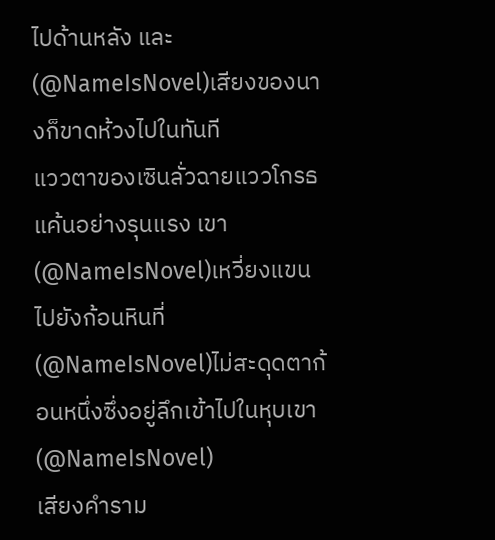ไปด้านหลัง และ(@NameIsNovel)เสียงของนางก็ขาดห้วงไปในทันที
แววตาของเซินลั่วฉายแววโกรธแค้นอย่างรุนแรง เขา(@NameIsNovel)เหวี่ยงแขนไปยังก้อนหินที่(@NameIsNovel)ไม่สะดุดตาก้อนหนึ่งซึ่งอยู่ลึกเข้าไปในหุบเขา(@NameIsNovel)
เสียงคำราม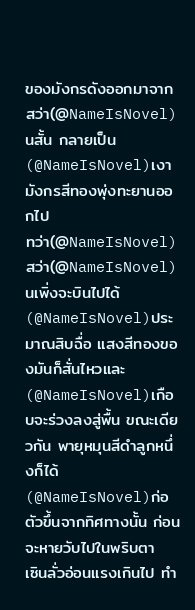ของมังกรดังออกมาจากสว่า(@NameIsNovel)นสั้น กลายเป็น(@NameIsNovel)เงามังกรสีทองพุ่งทะยานออกไป
ทว่า(@NameIsNovel) สว่า(@NameIsNovel)นเพิ่งจะบินไปได้(@NameIsNovel)ประมาณสิบฉื่อ แสงสีทองของมันก็สั่นไหวและ(@NameIsNovel)เกือบจะร่วงลงสู่พื้น ขณะเดียวกัน พายุหมุนสีดำลูกหนึ่งก็ได้(@NameIsNovel)ก่อตัวขึ้นจากทิศทางนั้น ก่อนจะหายวับไปในพริบตา
เซินลั่วอ่อนแรงเกินไป ทำ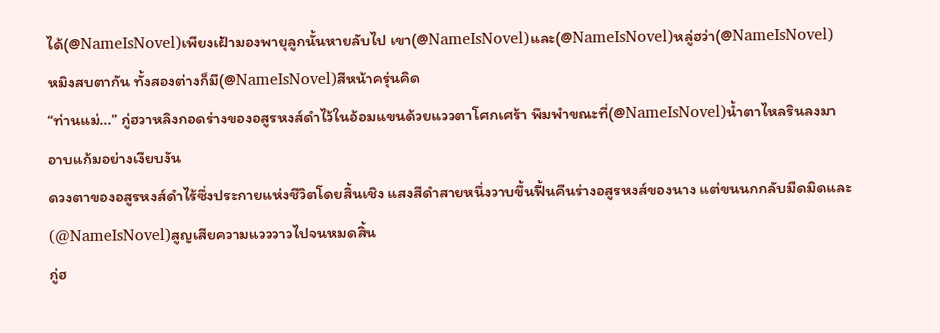ได้(@NameIsNovel)เพียงเฝ้ามองพายุลูกนั้นหายลับไป เขา(@NameIsNovel)และ(@NameIsNovel)หลู่ฮว่า(@NameIsNovel)หมิงสบตากัน ทั้งสองต่างก็มี(@NameIsNovel)สีหน้าครุ่นคิด
“ท่านแม่...” กู่ฮวาหลิงกอดร่างของอสูรหงส์ดำไว้ในอ้อมแขนด้วยแววตาโศกเศร้า พึมพำขณะที่(@NameIsNovel)น้ำตาไหลรินลงมาอาบแก้มอย่างเงียบงัน
ดวงตาของอสูรหงส์ดำไร้ซึ่งประกายแห่งชีวิตโดยสิ้นเชิง แสงสีดำสายหนึ่งวาบขึ้นฟื้นคืนร่างอสูรหงส์ของนาง แต่ขนนกกลับมืดมิดและ(@NameIsNovel)สูญเสียความแวววาวไปจนหมดสิ้น
กู่ฮ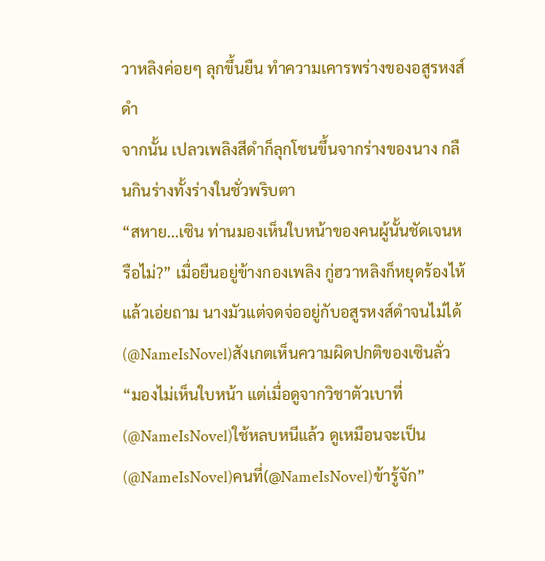วาหลิงค่อยๆ ลุกขึ้นยืน ทำความเคารพร่างของอสูรหงส์ดำ
จากนั้น เปลวเพลิงสีดำก็ลุกโชนขึ้นจากร่างของนาง กลืนกินร่างทั้งร่างในชั่วพริบตา
“สหาย...เซิน ท่านมองเห็นใบหน้าของคนผู้นั้นชัดเจนหรือไม่?” เมื่อยืนอยู่ข้างกองเพลิง กู่ฮวาหลิงก็หยุดร้องไห้แล้วเอ่ยถาม นางมัวแต่จดจ่ออยู่กับอสูรหงส์ดำจนไม่ได้(@NameIsNovel)สังเกตเห็นความผิดปกติของเซินลั่ว
“มองไม่เห็นใบหน้า แต่เมื่อดูจากวิชาตัวเบาที่(@NameIsNovel)ใช้หลบหนีแล้ว ดูเหมือนจะเป็น(@NameIsNovel)คนที่(@NameIsNovel)ข้ารู้จัก”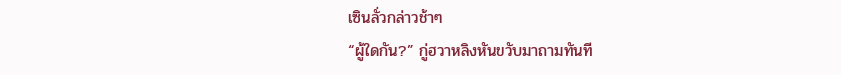เซินลั่วกล่าวช้าๆ
“ผู้ใดกัน?” กู่ฮวาหลิงหันขวับมาถามทันที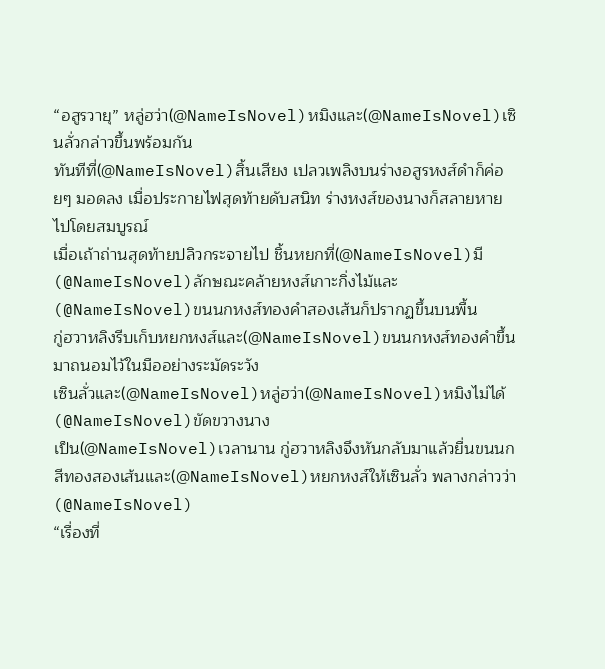“อสูรวายุ” หลู่ฮว่า(@NameIsNovel)หมิงและ(@NameIsNovel)เซินลั่วกล่าวขึ้นพร้อมกัน
ทันทีที่(@NameIsNovel)สิ้นเสียง เปลวเพลิงบนร่างอสูรหงส์ดำก็ค่อยๆ มอดลง เมื่อประกายไฟสุดท้ายดับสนิท ร่างหงส์ของนางก็สลายหายไปโดยสมบูรณ์
เมื่อเถ้าถ่านสุดท้ายปลิวกระจายไป ชิ้นหยกที่(@NameIsNovel)มี(@NameIsNovel)ลักษณะคล้ายหงส์เกาะกิ่งไม้และ(@NameIsNovel)ขนนกหงส์ทองคำสองเส้นก็ปรากฏขึ้นบนพื้น
กู่ฮวาหลิงรีบเก็บหยกหงส์และ(@NameIsNovel)ขนนกหงส์ทองคำขึ้นมาถนอมไว้ในมืออย่างระมัดระวัง
เซินลั่วและ(@NameIsNovel)หลู่ฮว่า(@NameIsNovel)หมิงไม่ได้(@NameIsNovel)ขัดขวางนาง
เป็น(@NameIsNovel)เวลานาน กู่ฮวาหลิงจึงหันกลับมาแล้วยื่นขนนกสีทองสองเส้นและ(@NameIsNovel)หยกหงส์ให้เซินลั่ว พลางกล่าวว่า(@NameIsNovel)
“เรื่องที่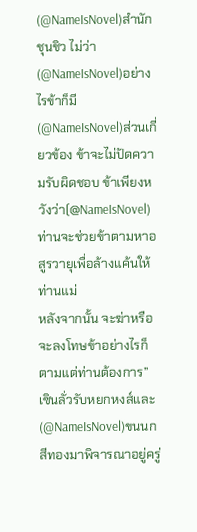(@NameIsNovel)สำนักชุนชิว ไม่ว่า(@NameIsNovel)อย่างไรข้าก็มี(@NameIsNovel)ส่วนเกี่ยวข้อง ข้าจะไม่ปัดความรับผิดชอบ ข้าเพียงหวังว่า(@NameIsNovel)ท่านจะช่วยข้าตามหาอสูรวายุเพื่อล้างแค้นให้ท่านแม่
หลังจากนั้น จะฆ่าหรือจะลงโทษข้าอย่างไรก็ตามแต่ท่านต้องการ”
เซินลั่วรับหยกหงส์และ(@NameIsNovel)ขนนกสีทองมาพิจารณาอยู่ครู่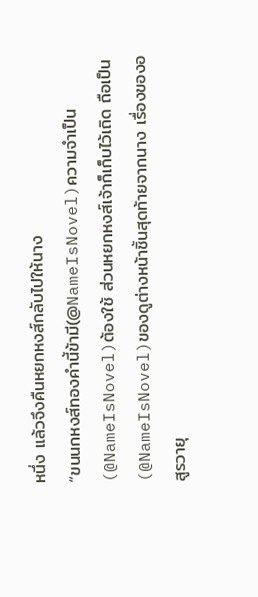หนึ่ง แล้วจึงคืนหยกหงส์กลับไปให้นาง
“ขนนกหงส์ทองคำนี้ข้ามี(@NameIsNovel)ความจำเป็น(@NameIsNovel)ต้องใช้ ส่วนหยกหงส์เจ้าก็เก็บไว้เถิด ถือเป็น(@NameIsNovel)ของดูต่างหน้าชิ้นสุดท้ายจากนาง เรื่องของอสูรวายุ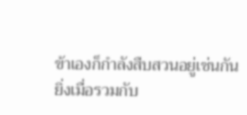ข้าเองก็กำลังสืบสวนอยู่เช่นกัน
ยิ่งเมื่อรวมกับ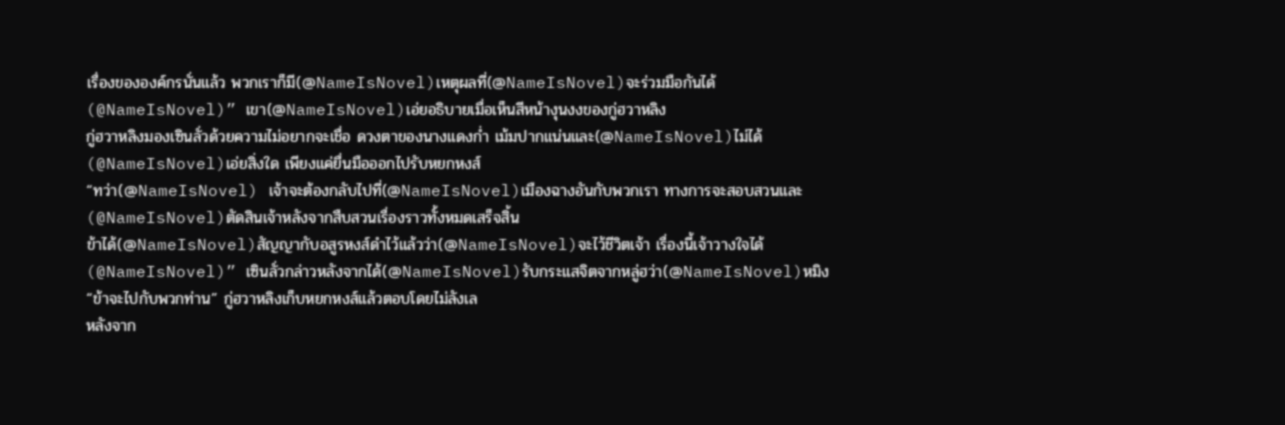เรื่องขององค์กรนั่นแล้ว พวกเราก็มี(@NameIsNovel)เหตุผลที่(@NameIsNovel)จะร่วมมือกันได้(@NameIsNovel)” เขา(@NameIsNovel)เอ่ยอธิบายเมื่อเห็นสีหน้างุนงงของกู่ฮวาหลิง
กู่ฮวาหลิงมองเซินลั่วด้วยความไม่อยากจะเชื่อ ดวงตาของนางแดงก่ำ เม้มปากแน่นและ(@NameIsNovel)ไม่ได้(@NameIsNovel)เอ่ยสิ่งใด เพียงแค่ยื่นมือออกไปรับหยกหงส์
“ทว่า(@NameIsNovel) เจ้าจะต้องกลับไปที่(@NameIsNovel)เมืองฉางอันกับพวกเรา ทางการจะสอบสวนและ(@NameIsNovel)ตัดสินเจ้าหลังจากสืบสวนเรื่องราวทั้งหมดเสร็จสิ้น
ข้าได้(@NameIsNovel)สัญญากับอสูรหงส์ดำไว้แล้วว่า(@NameIsNovel)จะไว้ชีวิตเจ้า เรื่องนี้เจ้าวางใจได้(@NameIsNovel)” เซินลั่วกล่าวหลังจากได้(@NameIsNovel)รับกระแสจิตจากหลู่ฮว่า(@NameIsNovel)หมิง
“ข้าจะไปกับพวกท่าน” กู่ฮวาหลิงเก็บหยกหงส์แล้วตอบโดยไม่ลังเล
หลังจาก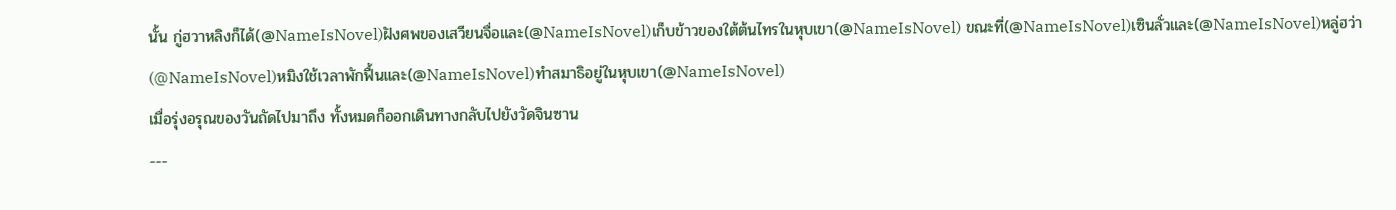นั้น กู่ฮวาหลิงก็ได้(@NameIsNovel)ฝังศพของเสวียนจื่อและ(@NameIsNovel)เก็บข้าวของใต้ต้นไทรในหุบเขา(@NameIsNovel) ขณะที่(@NameIsNovel)เซินลั่วและ(@NameIsNovel)หลู่ฮว่า(@NameIsNovel)หมิงใช้เวลาพักฟื้นและ(@NameIsNovel)ทำสมาธิอยู่ในหุบเขา(@NameIsNovel)
เมื่อรุ่งอรุณของวันถัดไปมาถึง ทั้งหมดก็ออกเดินทางกลับไปยังวัดจินซาน
---